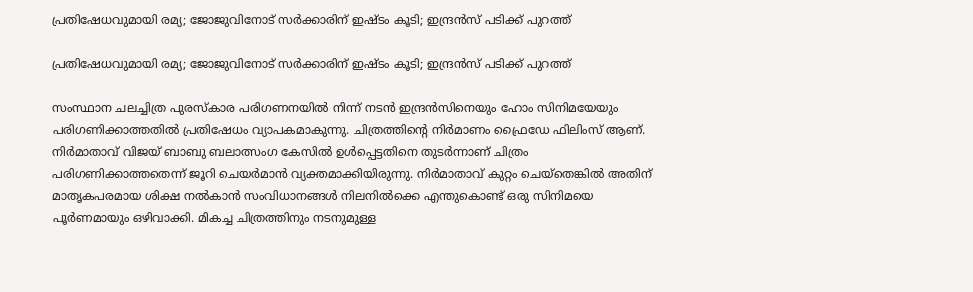പ്രതിഷേധവുമായി രമ്യ; ജോജുവിനോട് സര്‍ക്കാരിന് ഇഷ്ടം കൂടി; ഇന്ദ്രന്‍സ് പടിക്ക് പുറത്ത്

പ്രതിഷേധവുമായി രമ്യ; ജോജുവിനോട് സര്‍ക്കാരിന് ഇഷ്ടം കൂടി; ഇന്ദ്രന്‍സ് പടിക്ക് പുറത്ത്

സംസ്ഥാന ചലച്ചിത്ര പുരസ്‌കാര പരിഗണനയില്‍ നിന്ന് നടന്‍ ഇന്ദ്രന്‍സിനെയും ഹോം സിനിമയേയും പരിഗണിക്കാത്തതില്‍ പ്രതിഷേധം വ്യാപകമാകുന്നു. ചിത്രത്തിന്റെ നിര്‍മാണം ഫ്രൈഡേ ഫിലിംസ് ആണ്. നിര്‍മാതാവ് വിജയ് ബാബു ബലാത്സംഗ കേസില്‍ ഉള്‍പ്പെട്ടതിനെ തുടര്‍ന്നാണ് ചിത്രം പരിഗണിക്കാത്തതെന്ന് ജൂറി ചെയര്‍മാന്‍ വ്യക്തമാക്കിയിരുന്നു. നിര്‍മാതാവ് കുറ്റം ചെയ്‌തെങ്കില്‍ അതിന് മാതൃകപരമായ ശിക്ഷ നല്‍കാന്‍ സംവിധാനങ്ങള്‍ നിലനില്‍ക്കെ എന്തുകൊണ്ട് ഒരു സിനിമയെ പൂര്‍ണമായും ഒഴിവാക്കി. മികച്ച ചിത്രത്തിനും നടനുമുള്ള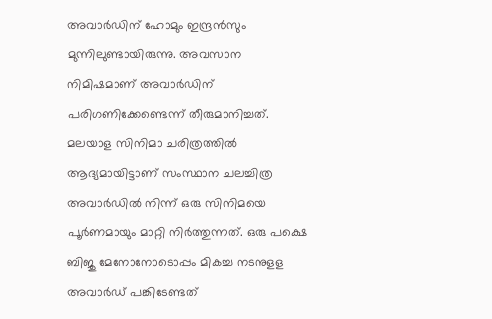അവാര്‍ഡിന് ഹോമും ഇന്ദ്രന്‍സും മുന്നിലുണ്ടായിരുന്നു. അവസാന നിമിഷമാണ് അവാര്‍ഡിന് പരിഗണിക്കേണ്ടെന്ന് തീരുമാനിച്ചത്. മലയാള സിനിമാ ചരിത്രത്തില്‍ ആദ്യമായിട്ടാണ് സംസ്ഥാന ചലച്ചിത്ര അവാര്‍ഡില്‍ നിന്ന് ഒരു സിനിമയെ പൂര്‍ണമായും മാറ്റി നിര്‍ത്തുന്നത്. ഒരു പക്ഷെ ബിജു മേനോനോടൊപ്പം മികച്ച നടനുളള അവാര്‍ഡ് പങ്കിടേണ്ടത്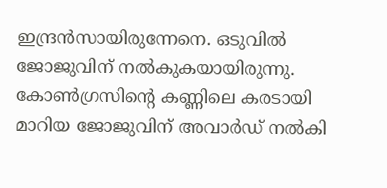ഇന്ദ്രന്‍സായിരുന്നേനെ. ഒടുവില്‍ ജോജുവിന് നല്‍കുകയായിരുന്നു. കോണ്‍ഗ്രസിന്റെ കണ്ണിലെ കരടായി മാറിയ ജോജുവിന് അവാര്‍ഡ് നല്‍കി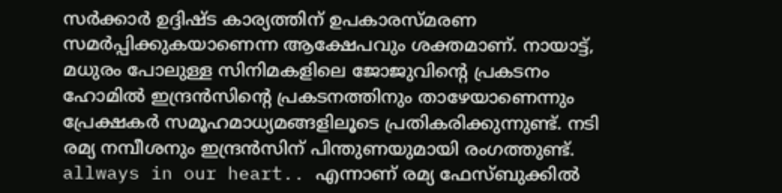സര്‍ക്കാര്‍ ഉദ്ദിഷ്ട കാര്യത്തിന് ഉപകാരസ്മരണ സമര്‍പ്പിക്കുകയാണെന്ന ആക്ഷേപവും ശക്തമാണ്. നായാട്ട്, മധുരം പോലുള്ള സിനിമകളിലെ ജോജുവിന്റെ പ്രകടനം ഹോമില്‍ ഇന്ദ്രന്‍സിന്റെ പ്രകടനത്തിനും താഴേയാണെന്നും പ്രേക്ഷകര്‍ സമൂഹമാധ്യമങ്ങളിലൂടെ പ്രതികരിക്കുന്നുണ്ട്. നടി രമ്യ നമ്പീശനും ഇന്ദ്രന്‍സിന് പിന്തുണയുമായി രംഗത്തുണ്ട്. allways in our heart.. എന്നാണ് രമ്യ ഫേസ്ബുക്കില്‍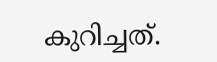കുറിച്ചത്.